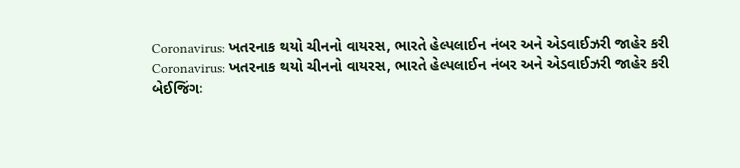Coronavirus: ખતરનાક થયો ચીનનો વાયરસ, ભારતે હેલ્પલાઈન નંબર અને એડવાઈઝરી જાહેર કરી
Coronavirus: ખતરનાક થયો ચીનનો વાયરસ, ભારતે હેલ્પલાઈન નંબર અને એડવાઈઝરી જાહેર કરી
બેઈજિંગઃ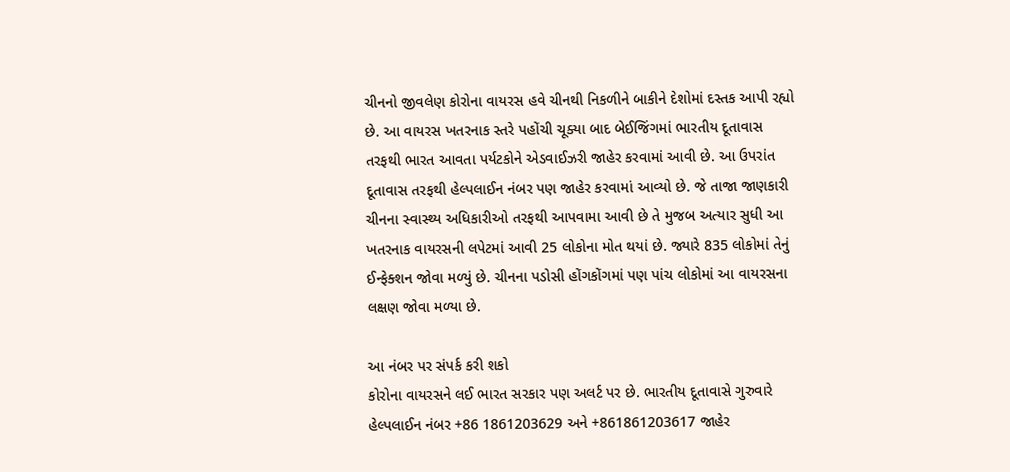ચીનનો જીવલેણ કોરોના વાયરસ હવે ચીનથી નિકળીને બાકીને દેશોમાં દસ્તક આપી રહ્યો છે. આ વાયરસ ખતરનાક સ્તરે પહોંચી ચૂક્યા બાદ બેઈજિંગમાં ભારતીય દૂતાવાસ તરફથી ભારત આવતા પર્યટકોને એડવાઈઝરી જાહેર કરવામાં આવી છે. આ ઉપરાંત દૂતાવાસ તરફથી હેલ્પલાઈન નંબર પણ જાહેર કરવામાં આવ્યો છે. જે તાજા જાણકારી ચીનના સ્વાસ્થ્ય અધિકારીઓ તરફથી આપવામા આવી છે તે મુજબ અત્યાર સુધી આ ખતરનાક વાયરસની લપેટમાં આવી 25 લોકોના મોત થયાં છે. જ્યારે 835 લોકોમાં તેનું ઈન્ફેક્શન જોવા મળ્યું છે. ચીનના પડોસી હોંગકોંગમાં પણ પાંચ લોકોમાં આ વાયરસના લક્ષણ જોવા મળ્યા છે.

આ નંબર પર સંપર્ક કરી શકો
કોરોના વાયરસને લઈ ભારત સરકાર પણ અલર્ટ પર છે. ભારતીય દૂતાવાસે ગુરુવારે હેલ્પલાઈન નંબર +86 1861203629 અને +861861203617 જાહેર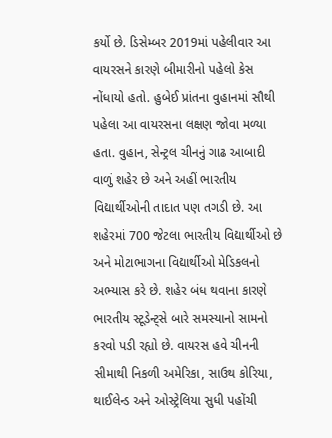કર્યો છે. ડિસેમ્બર 2019માં પહેલીવાર આ વાયરસને કારણે બીમારીનો પહેલો કેસ નોંધાયો હતો. હુબેઈ પ્રાંતના વુહાનમાં સૌથી પહેલા આ વાયરસના લક્ષણ જોવા મળ્યા હતા. વુહાન, સેન્ટ્રલ ચીનનું ગાઢ આબાદી વાળું શહેર છે અને અહીં ભારતીય વિદ્યાર્થીઓની તાદાત પણ તગડી છે. આ શહેરમાં 700 જેટલા ભારતીય વિદ્યાર્થીઓ છે અને મોટાભાગના વિદ્યાર્થીઓ મેડિકલનો અભ્યાસ કરે છે. શહેર બંધ થવાના કારણે ભારતીય સ્ટૂડેન્ટ્સે બારે સમસ્યાનો સામનો કરવો પડી રહ્યો છે. વાયરસ હવે ચીનની સીમાથી નિકળી અમેરિકા, સાઉથ કોરિયા, થાઈલેન્ડ અને ઓસ્ટ્રેલિયા સુધી પહોંચી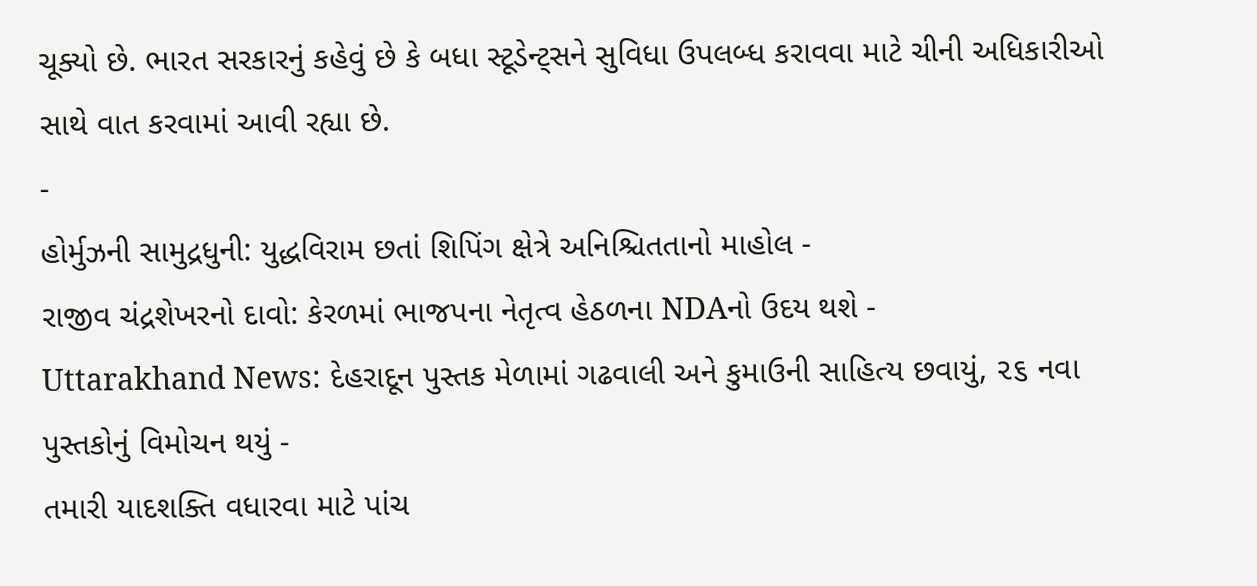ચૂક્યો છે. ભારત સરકારનું કહેવું છે કે બધા સ્ટૂડેન્ટ્સને સુવિધા ઉપલબ્ધ કરાવવા માટે ચીની અધિકારીઓ સાથે વાત કરવામાં આવી રહ્યા છે.
-
હોર્મુઝની સામુદ્રધુની: યુદ્ધવિરામ છતાં શિપિંગ ક્ષેત્રે અનિશ્ચિતતાનો માહોલ -
રાજીવ ચંદ્રશેખરનો દાવો: કેરળમાં ભાજપના નેતૃત્વ હેઠળના NDAનો ઉદય થશે -
Uttarakhand News: દેહરાદૂન પુસ્તક મેળામાં ગઢવાલી અને કુમાઉની સાહિત્ય છવાયું, ૨૬ નવા પુસ્તકોનું વિમોચન થયું -
તમારી યાદશક્તિ વધારવા માટે પાંચ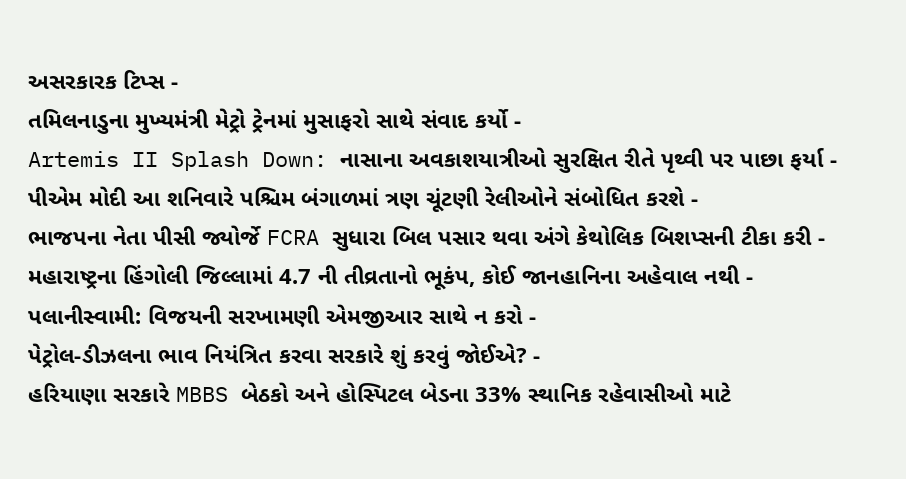અસરકારક ટિપ્સ -
તમિલનાડુના મુખ્યમંત્રી મેટ્રો ટ્રેનમાં મુસાફરો સાથે સંવાદ કર્યો -
Artemis II Splash Down: નાસાના અવકાશયાત્રીઓ સુરક્ષિત રીતે પૃથ્વી પર પાછા ફર્યા -
પીએમ મોદી આ શનિવારે પશ્ચિમ બંગાળમાં ત્રણ ચૂંટણી રેલીઓને સંબોધિત કરશે -
ભાજપના નેતા પીસી જ્યોર્જે FCRA સુધારા બિલ પસાર થવા અંગે કેથોલિક બિશપ્સની ટીકા કરી -
મહારાષ્ટ્રના હિંગોલી જિલ્લામાં 4.7 ની તીવ્રતાનો ભૂકંપ, કોઈ જાનહાનિના અહેવાલ નથી -
પલાનીસ્વામી: વિજયની સરખામણી એમજીઆર સાથે ન કરો -
પેટ્રોલ-ડીઝલના ભાવ નિયંત્રિત કરવા સરકારે શું કરવું જોઈએ? -
હરિયાણા સરકારે MBBS બેઠકો અને હોસ્પિટલ બેડના 33% સ્થાનિક રહેવાસીઓ માટે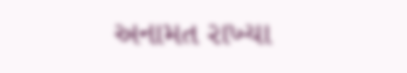અનામત રાખ્યા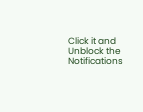Click it and Unblock the Notifications